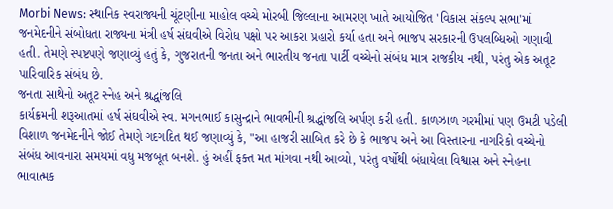Morbi News: સ્થાનિક સ્વરાજ્યની ચૂંટણીના માહોલ વચ્ચે મોરબી જિલ્લાના આમરણ ખાતે આયોજિત 'વિકાસ સંકલ્પ સભા'માં જનમેદનીને સંબોધતા રાજ્યના મંત્રી હર્ષ સંઘવીએ વિરોધ પક્ષો પર આકરા પ્રહારો કર્યા હતા અને ભાજપ સરકારની ઉપલબ્ધિઓ ગણાવી હતી. તેમણે સ્પષ્ટપણે જણાવ્યું હતું કે, ગુજરાતની જનતા અને ભારતીય જનતા પાર્ટી વચ્ચેનો સંબંધ માત્ર રાજકીય નથી, પરંતુ એક અતૂટ પારિવારિક સંબંધ છે.
જનતા સાથેનો અતૂટ સ્નેહ અને શ્રદ્ધાંજલિ
કાર્યક્રમની શરૂઆતમાં હર્ષ સંઘવીએ સ્વ. મગનભાઈ કાસુન્દ્રાને ભાવભીની શ્રદ્ધાંજલિ અર્પણ કરી હતી. કાળઝાળ ગરમીમાં પણ ઉમટી પડેલી વિશાળ જનમેદનીને જોઈ તેમણે ગદગદિત થઈ જણાવ્યું કે, "આ હાજરી સાબિત કરે છે કે ભાજપ અને આ વિસ્તારના નાગરિકો વચ્ચેનો સંબંધ આવનારા સમયમાં વધુ મજબૂત બનશે. હું અહીં ફક્ત મત માંગવા નથી આવ્યો, પરંતુ વર્ષોથી બંધાયેલા વિશ્વાસ અને સ્નેહના ભાવાત્મક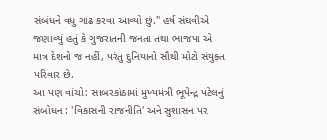સંબંધને વધુ ગાઢ કરવા આવ્યો છું." હર્ષ સંઘવીએ જણાવ્યું હતું કે ગુજરાતની જનતા તથા ભાજપા એ માત્ર દેશનો જ નહીં, પરંતુ દુનિયાનો સૌથી મોટો સંયુક્ત પરિવાર છે.
આ પણ વાંચો: સાબરકાંઠામાં મુખ્યમંત્રી ભૂપેન્દ્ર પટેલનું સંબોધન : 'વિકાસની રાજનીતિ' અને સુશાસન પર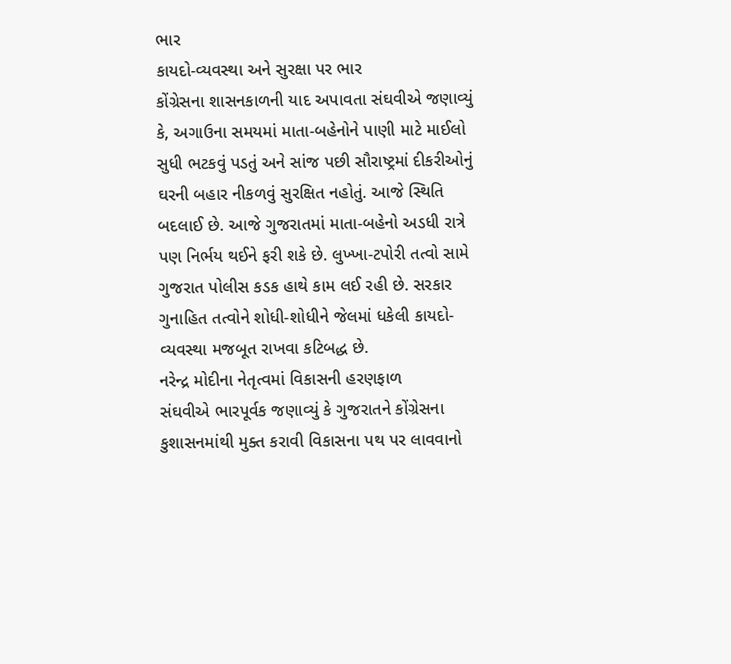ભાર
કાયદો-વ્યવસ્થા અને સુરક્ષા પર ભાર
કોંગ્રેસના શાસનકાળની યાદ અપાવતા સંઘવીએ જણાવ્યું કે, અગાઉના સમયમાં માતા-બહેનોને પાણી માટે માઈલો સુધી ભટકવું પડતું અને સાંજ પછી સૌરાષ્ટ્રમાં દીકરીઓનું ઘરની બહાર નીકળવું સુરક્ષિત નહોતું. આજે સ્થિતિ બદલાઈ છે. આજે ગુજરાતમાં માતા-બહેનો અડધી રાત્રે પણ નિર્ભય થઈને ફરી શકે છે. લુખ્ખા-ટપોરી તત્વો સામે ગુજરાત પોલીસ કડક હાથે કામ લઈ રહી છે. સરકાર ગુનાહિત તત્વોને શોધી-શોધીને જેલમાં ધકેલી કાયદો-વ્યવસ્થા મજબૂત રાખવા કટિબદ્ધ છે.
નરેન્દ્ર મોદીના નેતૃત્વમાં વિકાસની હરણફાળ
સંઘવીએ ભારપૂર્વક જણાવ્યું કે ગુજરાતને કોંગ્રેસના કુશાસનમાંથી મુક્ત કરાવી વિકાસના પથ પર લાવવાનો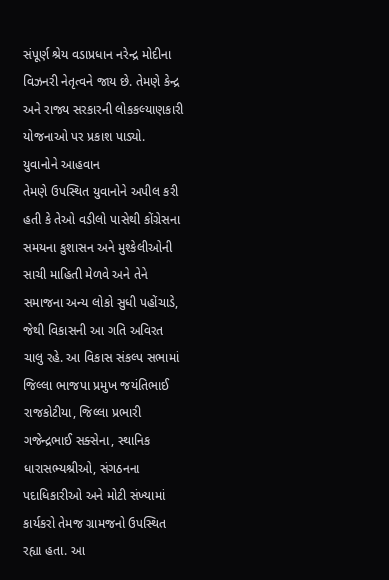સંપૂર્ણ શ્રેય વડાપ્રધાન નરેન્દ્ર મોદીના વિઝનરી નેતૃત્વને જાય છે. તેમણે કેન્દ્ર અને રાજ્ય સરકારની લોકકલ્યાણકારી યોજનાઓ પર પ્રકાશ પાડ્યો.
યુવાનોને આહવાન
તેમણે ઉપસ્થિત યુવાનોને અપીલ કરી હતી કે તેઓ વડીલો પાસેથી કોંગ્રેસના સમયના કુશાસન અને મુશ્કેલીઓની સાચી માહિતી મેળવે અને તેને સમાજના અન્ય લોકો સુધી પહોંચાડે, જેથી વિકાસની આ ગતિ અવિરત ચાલુ રહે. આ વિકાસ સંકલ્પ સભામાં જિલ્લા ભાજપા પ્રમુખ જયંતિભાઈ રાજકોટીયા, જિલ્લા પ્રભારી ગજેન્દ્રભાઈ સક્સેના, સ્થાનિક ધારાસભ્યશ્રીઓ, સંગઠનના પદાધિકારીઓ અને મોટી સંખ્યામાં કાર્યકરો તેમજ ગ્રામજનો ઉપસ્થિત રહ્યા હતા. આ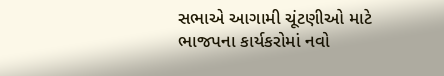સભાએ આગામી ચૂંટણીઓ માટે ભાજપના કાર્યકરોમાં નવો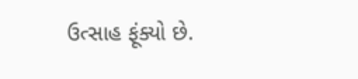ઉત્સાહ ફૂંક્યો છે.